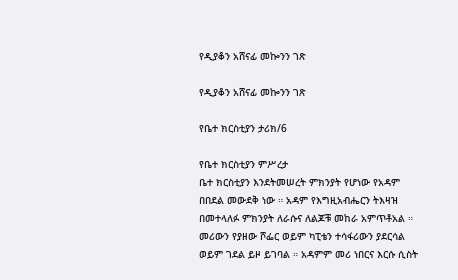የዲያቆን አሸናፊ መኰንን ገጽ

የዲያቆን አሸናፊ መኰንን ገጽ

የቤተ ክርስቲያን ታሪክ/6

የቤተ ክርስቲያን ምሥረታ
ቤተ ክርስቲያን እንደትመሠረት ምክንያት የሆነው የአዳም በበደል መውደቅ ነው ። አዳም የእግዚአብሔርን ትእዛዝ በመተላለፉ ምክንያት ለራሱና ለልጆቹ መከራ አምጥቶአል ። መሪውን የያዘው ሾፌር ወይም ካፒቴን ተሳፋሪውን ያደርሳል ወይም ገደል ይዞ ይገባል ። አዳምም መሪ ነበርና እርሱ ሲስት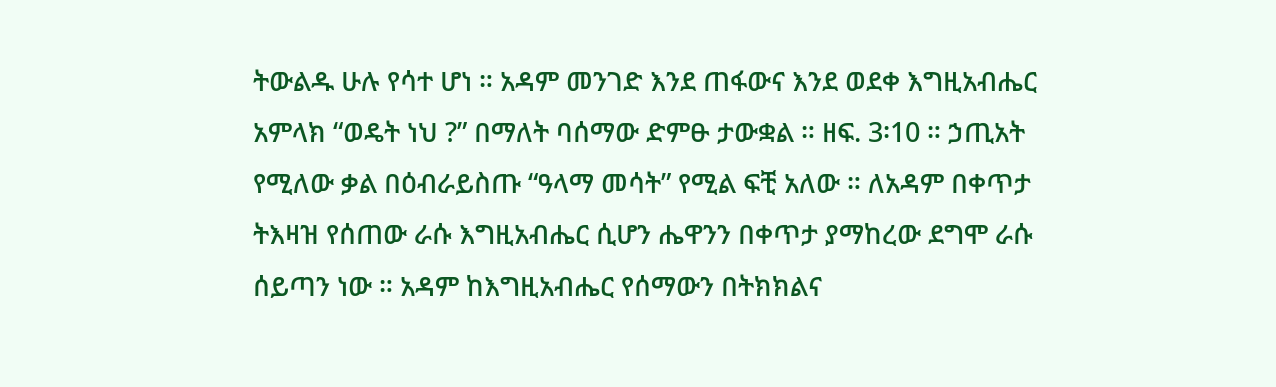ትውልዱ ሁሉ የሳተ ሆነ ። አዳም መንገድ እንደ ጠፋውና እንደ ወደቀ እግዚአብሔር አምላክ “ወዴት ነህ ?” በማለት ባሰማው ድምፁ ታውቋል ። ዘፍ. 3፡10 ። ኃጢአት የሚለው ቃል በዕብራይስጡ “ዓላማ መሳት” የሚል ፍቺ አለው ። ለአዳም በቀጥታ ትእዛዝ የሰጠው ራሱ እግዚአብሔር ሲሆን ሔዋንን በቀጥታ ያማከረው ደግሞ ራሱ ሰይጣን ነው ። አዳም ከእግዚአብሔር የሰማውን በትክክልና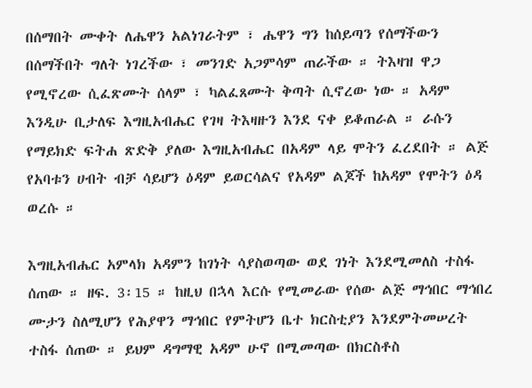በሰማበት ሙቀት ለሔዋን አልነገራትም ፣ ሔዋን ግን ከሰይጣን የሰማችውን በሰማችበት ግለት ነገረችው ፣ መንገድ አጋምሳም ጠራችው ። ትእዛዝ ዋጋ የሚኖረው ሲፈጽሙት ሰላም ፣ ካልፈጸሙት ቅጣት ሲኖረው ነው ። አዳም እንዲሁ ቢታለፍ እግዚአብሔር የገዛ ትእዛዙን እንደ ናቀ ይቆጠራል ። ራሱን የማይክድ ፍትሐ ጽድቅ ያለው እግዚአብሔር በአዳም ላይ ሞትን ፈረደበት ። ልጅ የአባቱን ሀብት ብቻ ሳይሆን ዕዳም ይወርሳልና የአዳም ልጆች ከአዳም የሞትን ዕዳ ወረሱ ።

እግዚአብሔር አምላክ አዳምን ከገነት ሳያስወጣው ወደ ገነት እንደሚመለስ ተስፋ ሰጠው ። ዘፍ. 3፡15 ። ከዚህ በኋላ እርሱ የሚመራው የሰው ልጅ ማኅበር ማኅበረ ሙታን ስለሚሆን የሕያዋን ማኅበር የምትሆን ቤተ ክርስቲያን እንደምትመሠረት ተስፋ ሰጠው ። ይህም ዳግማዊ አዳም ሁኖ በሚመጣው በክርስቶስ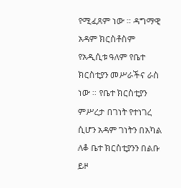የሚፈጸም ነው ። ዳግማዊ አዳም ክርስቶስም የአዲሲቱ ዓለም የቤተ ክርስቲያን መሥራችና ራስ ነው ። የቤተ ክርስቲያን ምሥረታ በገነት የተነገረ ሲሆን አዳም ገነትን በአካል ለቆ ቤተ ክርስቲያንን በልቡ ይዞ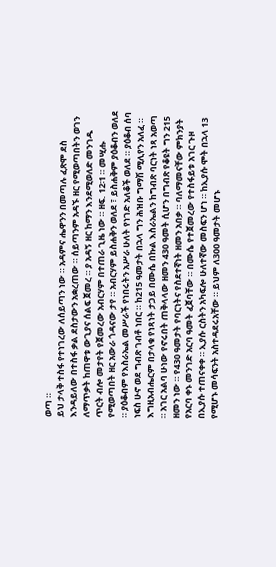ወጣ ።
ይህ ታላቅ ተስፋ የተነገረው ለሰይጣን ነው ። አዳምና ሔዋንን በመጣሉ ፈጽሞ ደስ እንዳይለው በተስፋ ቃል ደስታውን አቋረጠው ። ሰይጣንም አዳኙ ዘር የሚወጣበትን ወገን ለማጥቃት ከጠዋቱ ውጊያና ሰልፍ ጀመረ ። ያ አዳኝ ዘር ከማን እንደሚወለድ መንገዱ ጥርት ብሎ መታየት የጀመረው አብርሃም በተጠራ ጊዜ ነው ። ዘፍ. 12፡1 ። መሢሑ የሚወጣበት ዘር አውራ ጎዳናው ታየ ። አብርሃም ይስሐቅን ወለደ ፣ ይስሐቅም ያዕቆብን ወለደ ። ያዕቆብም የእስራኤል መሥራች የነበሩትን አሥራ ሁለት የነገድ አለቆች ወለደ ። ያዕቆብ ሰባ ነፍስ ሁኖ ወደ ግብጽ ገብቶ ነበር ። ከ215 ዓመታት በኋላ ግን ሕዝቡ ግማሽ ሚሊየን አለፈ ። እግዚአብሔርም በታላቁ የነጻነት ታጋይ በሙሴ በኩል እስራኤልን ከግብጽ ባርነት ነጻ አወጣ ። አገር አልባ ሁነው የኖሩበት ጠቅላላው ዘመን 430 ዓመት ሲሆን በግብጽ የቆዩት ግን 215 ዘመን ነው ። የ430 ዓመታት የባርነትና የስደተኛነት ዘመን አበቃ ። ባለማመናቸው ምክንያት የአርባ ቀኑ መንገድ አርባ ዓመት ፈጀባቸው ። በሙሴ የተጀመረው የተስፋይቱ አገር ጉዞ በኢያሱ ተጠናቀቀ ። ኢያሱ ርስትን አካፍሎ ሁለተኛው መስፍን ሆነ ። ከኢያሱ ሞት በኋላ 13 የሚሆኑ መሳፍንት አስተዳደሩአቸው ። ይህም ለ300 ዓመታት መሆኑ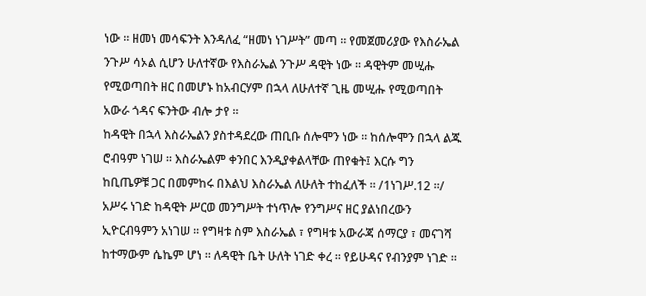ነው ። ዘመነ መሳፍንት እንዳለፈ “ዘመነ ነገሥት” መጣ ። የመጀመሪያው የእስራኤል ንጉሥ ሳኦል ሲሆን ሁለተኛው የእስራኤል ንጉሥ ዳዊት ነው ። ዳዊትም መሢሑ የሚወጣበት ዘር በመሆኑ ከአብርሃም በኋላ ለሁለተኛ ጊዜ መሢሑ የሚወጣበት አውራ ጎዳና ፍንትው ብሎ ታየ ።
ከዳዊት በኋላ እስራኤልን ያስተዳደረው ጠቢቡ ሰሎሞን ነው ። ከሰሎሞን በኋላ ልጁ ሮብዓም ነገሠ ። እስራኤልም ቀንበር እንዲያቀልላቸው ጠየቁት፤ እርሱ ግን ከቢጤዎቹ ጋር በመምከሩ በእልህ እስራኤል ለሁለት ተከፈለች ። /1ነገሥ.12 ።/ አሥሩ ነገድ ከዳዊት ሥርወ መንግሥት ተነጥሎ የንግሥና ዘር ያልነበረውን ኢዮርብዓምን አነገሠ ። የግዛቱ ስም እስራኤል ፣ የግዛቱ አውራጃ ሰማርያ ፣ መናገሻ ከተማውም ሴኬም ሆነ ። ለዳዊት ቤት ሁለት ነገድ ቀረ ። የይሁዳና የብንያም ነገድ ።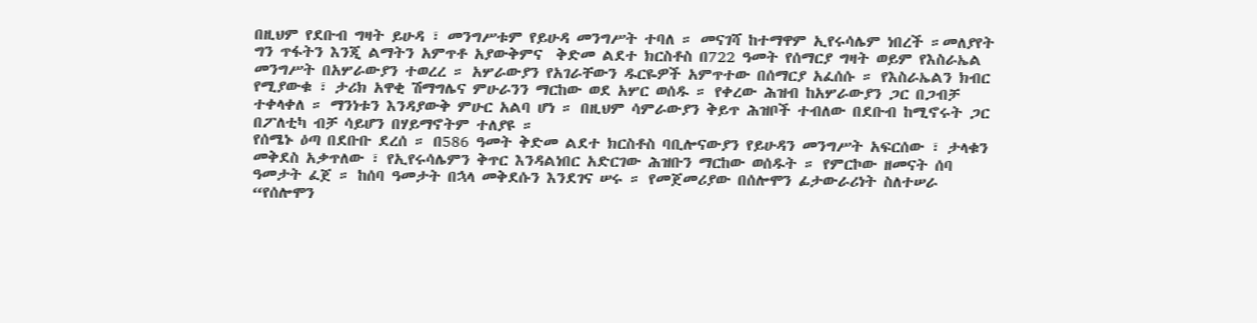በዚህም የደቡብ ግዛት ይሁዳ ፣ መንግሥቱም የይሁዳ መንግሥት ተባለ ። መናገሻ ከተማዋም ኢየሩሳሌም ነበረች ።መለያየት ግን ጥፋትን እንጂ ልማትን አምጥቶ አያውቅምና  ቅድመ ልደተ ክርስቶስ በ722 ዓመት የሰማርያ ግዛት ወይም የእስራኤል መንግሥት በአሦራውያን ተወረረ ። አሦራውያን የአገራቸውን ዱርዬዎች አምጥተው በሰማርያ አፈሰሱ ። የእስራኤልን ክብር የሚያውቁ ፣ ታሪክ አዋቂ ሽማግሌና ምሁራንን ማርከው ወደ አሦር ወሰዱ ። የቀረው ሕዝብ ከአሦራውያን ጋር በጋብቻ ተቀላቀለ ። ማንነቱን እንዳያውቅ ምሁር አልባ ሆነ ። በዚህም ሳምራውያን ቅይጥ ሕዝቦች ተብለው በደቡብ ከሚኖሩት ጋር በፖለቲካ ብቻ ሳይሆን በሃይማኖትም ተለያዩ ።
የሰሜኑ ዕጣ በደቡቡ ደረሰ ። በ586 ዓመት ቅድመ ልደተ ክርስቶስ ባቢሎናውያን የይሁዳን መንግሥት አፍርሰው ፣ ታላቁን መቅደስ አቃጥለው ፣ የኢየሩሳሌምን ቅጥር እንዳልነበር አድርገው ሕዝቡን ማርከው ወሰዱት ። የምርኮው ዘመናት ሰባ ዓመታት ፈጀ ። ከሰባ ዓመታት በኋላ መቅደሱን እንደገና ሠሩ ። የመጀመሪያው በሰሎሞን ፊታውራሪነት ስለተሠራ “የሰሎሞን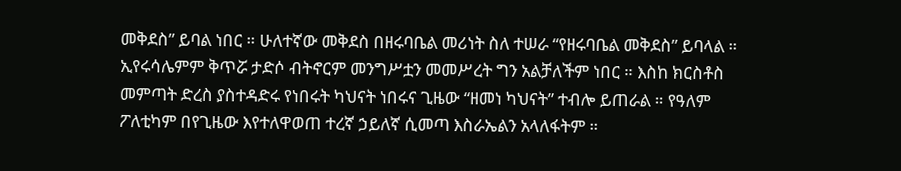መቅደስ” ይባል ነበር ። ሁለተኛው መቅደስ በዘሩባቤል መሪነት ስለ ተሠራ “የዘሩባቤል መቅደስ” ይባላል ። ኢየሩሳሌምም ቅጥሯ ታድሶ ብትኖርም መንግሥቷን መመሥረት ግን አልቻለችም ነበር ። እስከ ክርስቶስ መምጣት ድረስ ያስተዳድሩ የነበሩት ካህናት ነበሩና ጊዜው “ዘመነ ካህናት” ተብሎ ይጠራል ። የዓለም ፖለቲካም በየጊዜው እየተለዋወጠ ተረኛ ኃይለኛ ሲመጣ እስራኤልን አላለፋትም ።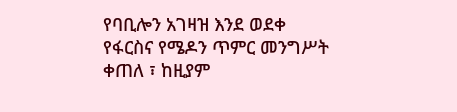የባቢሎን አገዛዝ እንደ ወደቀ የፋርስና የሜዶን ጥምር መንግሥት ቀጠለ ፣ ከዚያም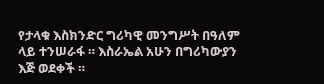የታላቁ እስክንድር ግሪካዊ መንግሥት በዓለም ላይ ተንሠራፋ ። እስራኤል አሁን በግሪካውያን እጅ ወደቀች ።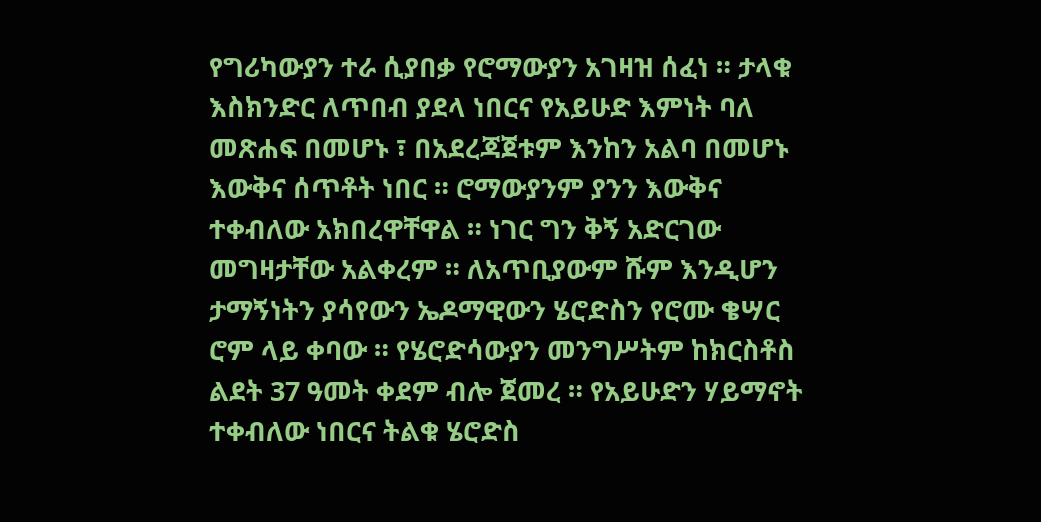የግሪካውያን ተራ ሲያበቃ የሮማውያን አገዛዝ ሰፈነ ። ታላቁ እስክንድር ለጥበብ ያደላ ነበርና የአይሁድ እምነት ባለ መጽሐፍ በመሆኑ ፣ በአደረጃጀቱም እንከን አልባ በመሆኑ እውቅና ሰጥቶት ነበር ። ሮማውያንም ያንን እውቅና ተቀብለው አክበረዋቸዋል ። ነገር ግን ቅኝ አድርገው መግዛታቸው አልቀረም ። ለአጥቢያውም ሹም እንዲሆን ታማኝነትን ያሳየውን ኤዶማዊውን ሄሮድስን የሮሙ ቄሣር ሮም ላይ ቀባው ። የሄሮድሳውያን መንግሥትም ከክርስቶስ ልደት 37 ዓመት ቀደም ብሎ ጀመረ ። የአይሁድን ሃይማኖት ተቀብለው ነበርና ትልቁ ሄሮድስ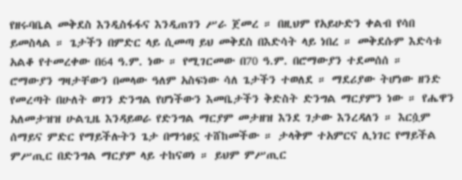የዘሩባቤል መቅደስ እንዲስፋፋና እንዲጠገን ሥራ ጀመረ ። በዚህም የአይሁድን ቀልብ የሳበ ይመስላል ። ጌታችን በምድር ላይ ሲመጣ ይህ መቅደስ በእድሳት ላይ ነበረ ። መቅደሱም እድሳቱ አልቆ የተመረቀው በ64 ዓ.ም. ነው ። የሚገርመው በ70 ዓ.ም. በሮማውያን ተደመሰሰ ።
ሮማውያን ግዛታቸውን በመላው ዓለም አስፍነው ሳለ ጌታችን ተወለደ ። ማደሪያው ትሆነው ዘንድ የመረጣት በሁለት ወገን ድንግል የሆነችውን እመቤታችን ቅድስት ድንግል ማርያምን ነው ። የሔዋን አለመታዝዝ ሁልጊዜ እንዳይወራ የድንግል ማርያም መታዘዝ እንደ ገታው እንረዳለን ። እርሷም ሰማይና ምድር የማይችሉትን ጌታ በማኅፀኗ ተሸከመችው ። ታላቅም ተአምርና ሊነገር የማይችል ምሥጢር በድንግል ማርያም ላይ ተከናወነ ። ይህም ምሥጢር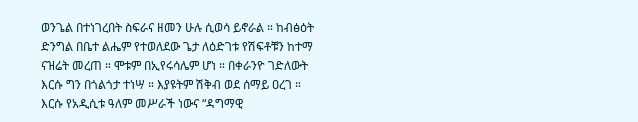ወንጌል በተነገረበት ስፍራና ዘመን ሁሉ ሲወሳ ይኖራል ። ከብፅዕት ድንግል በቤተ ልሔም የተወለደው ጌታ ለዕድገቱ የሽፍቶቹን ከተማ ናዝሬት መረጠ ። ሞቱም በኢየሩሳሌም ሆነ ። በቀራንዮ ገድለውት እርሱ ግን በጎልጎታ ተነሣ ። እያዩትም ሽቅብ ወደ ሰማይ ዐረገ ። እርሱ የአዲሲቱ ዓለም መሥራች ነውና “ዳግማዊ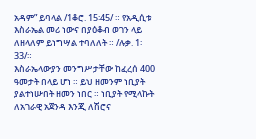አዳም” ይባላል /1ቆሮ. 15፡45/ ። የአዲሲቱ እስራኤል መሪ ነውና በያዕቆብ ወገን ላይ ለዘላለም ይነግሣል ተባለለት ። /ሉቃ. 1፡33/።
እስራኤላውያን መንግሥታቸው ከፈረሰ 400 ዓመታት በላይ ሆነ ። ይህ ዘመንም ነቢያት ያልተነሡበት ዘመን ነበር ። ነቢያት የሚላኩት ለአገራዊ አጀንዳ እንጂ ለሽሮና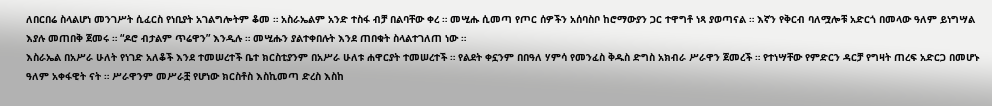ለበርበሬ ስላልሆነ መንገሥት ሲፈርስ የነቢያት አገልግሎትም ቆመ ። አስራኤልም አንድ ተስፋ ብቻ በልባቸው ቀረ ። መሢሑ ሲመጣ የጦር ሰዎችን አሰባስቦ ከሮማውያን ጋር ተዋግቶ ነጻ ያወጣናል ። እኛን የቅርብ ባለሟሎቹ አድርጎ በመላው ዓለም ይነግሣል እያሉ መጠበቅ ጀመሩ ። “ዶሮ ብታልም ጥሬዋን” እንዲሉ ። መሢሑን ያልተቀበሉት እንደ ጠበቁት ስላልተገለጠ ነው ።
እስራኤል በአሥራ ሁለት የነገድ አለቆች እንደ ተመሠረተች ቤተ ክርስቲያንም በአሥራ ሁለቱ ሐዋርያት ተመሠረተች ። የልደት ቀኗንም በበዓለ ሃምሳ የመንፈስ ቅዱስ ድግስ አክብራ ሥራዋን ጀመረች ። የተነሣቸው የምድርን ዳርቻ የግዛት ጠረፍ አድርጋ በመሆኑ ዓለም አቀፋዊት ናት ። ሥራዋንም መሥራቿ የሆነው ክርስቶስ እስኪመጣ ድረስ እስከ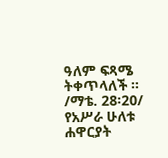ዓለም ፍጻሜ ትቀጥላለች ። /ማቴ. 28፡20/
የአሥራ ሁለቱ ሐዋርያት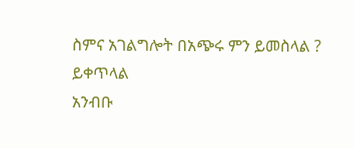ስምና አገልግሎት በአጭሩ ምን ይመስላል ?
ይቀጥላል
አንብቡ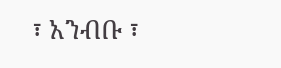፣ አንብቡ ፣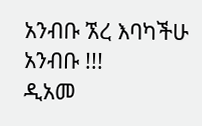አንብቡ ኧረ እባካችሁ አንብቡ !!!
ዲአመ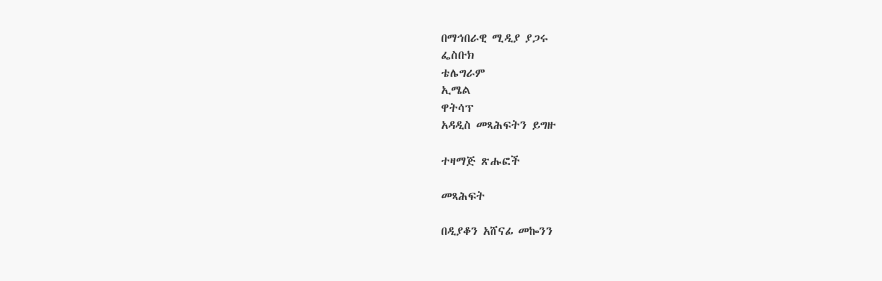በማኅበራዊ ሚዲያ ያጋሩ
ፌስቡክ
ቴሌግራም
ኢሜል
ዋትሳፕ
አዳዲስ መጻሕፍትን ይግዙ

ተዛማጅ ጽሑፎች

መጻሕፍት

በዲያቆን አሸናፊ መኰንን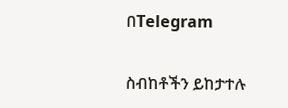በTelegram

ስብከቶችን ይከታተሉ